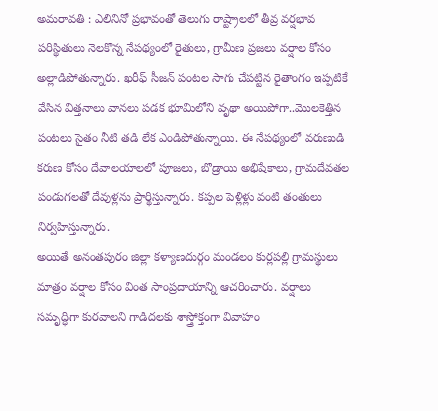అమరావతి : ఎలినినో ప్రభావంతో తెలుగు రాష్ట్రాలలో తీవ్ర వర్షభావ పరిస్థితులు నెలకొన్న నేపథ్యంలో రైతులు, గ్రామీణ ప్రజలు వర్షాల కోసం అల్లాడిపోతున్నారు. ఖరీఫ్ సీజన్ పంటల సాగు చేపట్టిన రైతాంగం ఇప్పటికే వేసిన విత్తనాలు వానలు పడక భూమిలోని వృథా అయిపోగా..మొలకెత్తిన పంటలు సైతం నీటి తడి లేక ఎండిపోతున్నాయి. ఈ నేపథ్యంలో వరుణుడి కరుణ కోసం దేవాలయాలలో పూజలు, బొడ్రాయి అభిషేకాలు, గ్రామదేవతల పండుగలతో దేవుళ్లను ప్రార్థిస్తున్నారు. కప్పల పెళ్లిళ్లు వంటి తంతులు నిర్వహిస్తున్నారు.
అయితే అనంతపురం జిల్లా కళ్యాణదుర్గం మండలం కుర్లపల్లి గ్రామస్థులు మాత్రం వర్షాల కోసం వింత సాంప్రదాయాన్ని ఆచరించారు. వర్షాలు సమృద్ధిగా కురవాలని గాడిదలకు శాస్త్రోక్తంగా వివాహం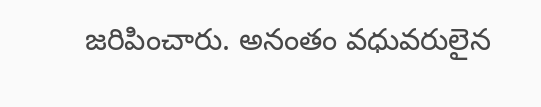జరిపించారు. అనంతం వధువరులైన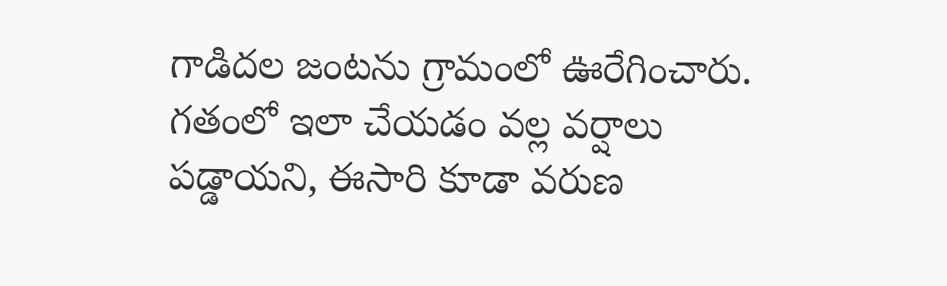గాడిదల జంటను గ్రామంలో ఊరేగించారు. గతంలో ఇలా చేయడం వల్ల వర్షాలు పడ్డాయని, ఈసారి కూడా వరుణ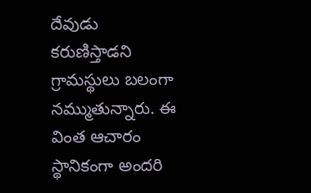దేవుడు కరుణిస్తాడని గ్రామస్థులు బలంగా నమ్ముతున్నారు. ఈ వింత ఆచారం స్థానికంగా అందరి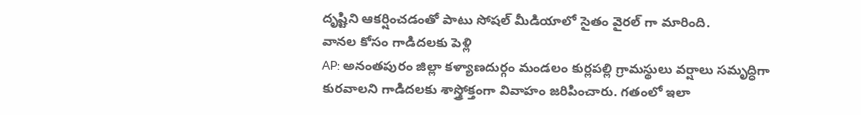దృష్టిని ఆకర్షించడంతో పాటు సోషల్ మీడియాలో సైతం వైరల్ గా మారింది.
వానల కోసం గాడిదలకు పెళ్లి
AP: అనంతపురం జిల్లా కళ్యాణదుర్గం మండలం కుర్లపల్లి గ్రామస్థులు వర్షాలు సమృద్ధిగా కురవాలని గాడిదలకు శాస్త్రోక్తంగా వివాహం జరిపించారు. గతంలో ఇలా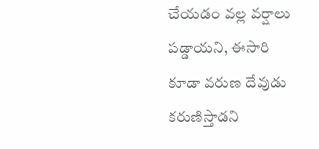చేయడం వల్ల వర్షాలు పడ్డాయని, ఈసారి కూడా వరుణ దేవుడు కరుణిస్తాడని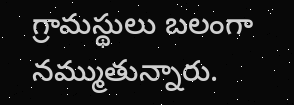గ్రామస్థులు బలంగా నమ్ముతున్నారు.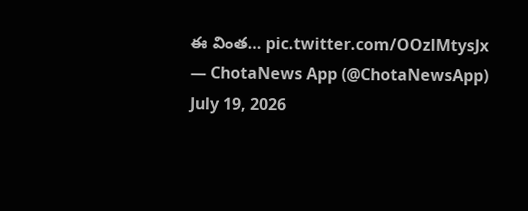ఈ వింత… pic.twitter.com/OOzlMtysJx
— ChotaNews App (@ChotaNewsApp) July 19, 2026